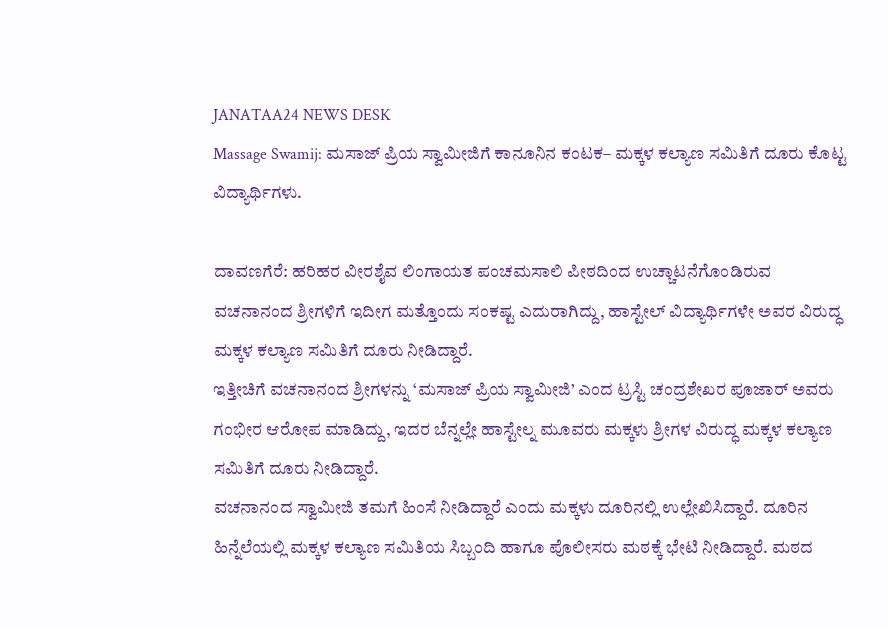JANATAA24 NEWS DESK
Massage Swamij: ಮಸಾಜ್ ಪ್ರಿಯ ಸ್ವಾಮೀಜಿಗೆ ಕಾನೂನಿನ ಕಂಟಕ– ಮಕ್ಕಳ ಕಲ್ಯಾಣ ಸಮಿತಿಗೆ ದೂರು ಕೊಟ್ಟ ವಿದ್ಯಾರ್ಥಿಗಳು.

ದಾವಣಗೆರೆ: ಹರಿಹರ ವೀರಶೈವ ಲಿಂಗಾಯತ ಪಂಚಮಸಾಲಿ ಪೀಠದಿಂದ ಉಚ್ಚಾಟನೆಗೊಂಡಿರುವ ವಚನಾನಂದ ಶ್ರೀಗಳಿಗೆ ಇದೀಗ ಮತ್ತೊಂದು ಸಂಕಷ್ಟ ಎದುರಾಗಿದ್ದು, ಹಾಸ್ಟೇಲ್ ವಿದ್ಯಾರ್ಥಿಗಳೇ ಅವರ ವಿರುದ್ಧ ಮಕ್ಕಳ ಕಲ್ಯಾಣ ಸಮಿತಿಗೆ ದೂರು ನೀಡಿದ್ದಾರೆ.
ಇತ್ತೀಚಿಗೆ ವಚನಾನಂದ ಶ್ರೀಗಳನ್ನು ‘ಮಸಾಜ್ ಪ್ರಿಯ ಸ್ವಾಮೀಜಿ’ ಎಂದ ಟ್ರಸ್ಟಿ ಚಂದ್ರಶೇಖರ ಪೂಜಾರ್ ಅವರು ಗಂಭೀರ ಆರೋಪ ಮಾಡಿದ್ದು, ಇದರ ಬೆನ್ನಲ್ಲೇ ಹಾಸ್ಟೇಲ್ನ ಮೂವರು ಮಕ್ಕಳು ಶ್ರೀಗಳ ವಿರುದ್ಧ ಮಕ್ಕಳ ಕಲ್ಯಾಣ ಸಮಿತಿಗೆ ದೂರು ನೀಡಿದ್ದಾರೆ.
ವಚನಾನಂದ ಸ್ವಾಮೀಜಿ ತಮಗೆ ಹಿಂಸೆ ನೀಡಿದ್ದಾರೆ ಎಂದು ಮಕ್ಕಳು ದೂರಿನಲ್ಲಿ ಉಲ್ಲೇಖಿಸಿದ್ದಾರೆ. ದೂರಿನ ಹಿನ್ನೆಲೆಯಲ್ಲಿ ಮಕ್ಕಳ ಕಲ್ಯಾಣ ಸಮಿತಿಯ ಸಿಬ್ಬಂದಿ ಹಾಗೂ ಪೊಲೀಸರು ಮಠಕ್ಕೆ ಭೇಟಿ ನೀಡಿದ್ದಾರೆ. ಮಠದ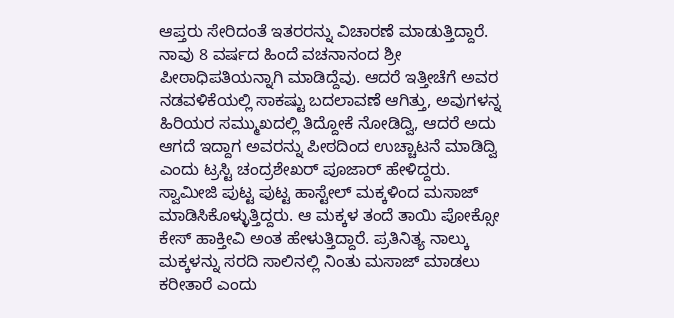ಆಪ್ತರು ಸೇರಿದಂತೆ ಇತರರನ್ನು ವಿಚಾರಣೆ ಮಾಡುತ್ತಿದ್ದಾರೆ.
ನಾವು 8 ವರ್ಷದ ಹಿಂದೆ ವಚನಾನಂದ ಶ್ರೀ ಪೀಠಾಧಿಪತಿಯನ್ನಾಗಿ ಮಾಡಿದ್ದೆವು. ಆದರೆ ಇತ್ತೀಚೆಗೆ ಅವರ ನಡವಳಿಕೆಯಲ್ಲಿ ಸಾಕಷ್ಟು ಬದಲಾವಣೆ ಆಗಿತ್ತು, ಅವುಗಳನ್ನ ಹಿರಿಯರ ಸಮ್ಮುಖದಲ್ಲಿ ತಿದ್ದೋಕೆ ನೋಡಿದ್ವಿ, ಆದರೆ ಅದು ಆಗದೆ ಇದ್ದಾಗ ಅವರನ್ನು ಪೀಠದಿಂದ ಉಚ್ಚಾಟನೆ ಮಾಡಿದ್ವಿ ಎಂದು ಟ್ರಸ್ಟಿ ಚಂದ್ರಶೇಖರ್ ಪೂಜಾರ್ ಹೇಳಿದ್ದರು.
ಸ್ವಾಮೀಜಿ ಪುಟ್ಟ ಪುಟ್ಟ ಹಾಸ್ಟೇಲ್ ಮಕ್ಕಳಿಂದ ಮಸಾಜ್ ಮಾಡಿಸಿಕೊಳ್ಳುತ್ತಿದ್ದರು. ಆ ಮಕ್ಕಳ ತಂದೆ ತಾಯಿ ಪೋಕ್ಸೋ ಕೇಸ್ ಹಾಕ್ತೀವಿ ಅಂತ ಹೇಳುತ್ತಿದ್ದಾರೆ. ಪ್ರತಿನಿತ್ಯ ನಾಲ್ಕು ಮಕ್ಕಳನ್ನು ಸರದಿ ಸಾಲಿನಲ್ಲಿ ನಿಂತು ಮಸಾಜ್ ಮಾಡಲು ಕರೀತಾರೆ ಎಂದು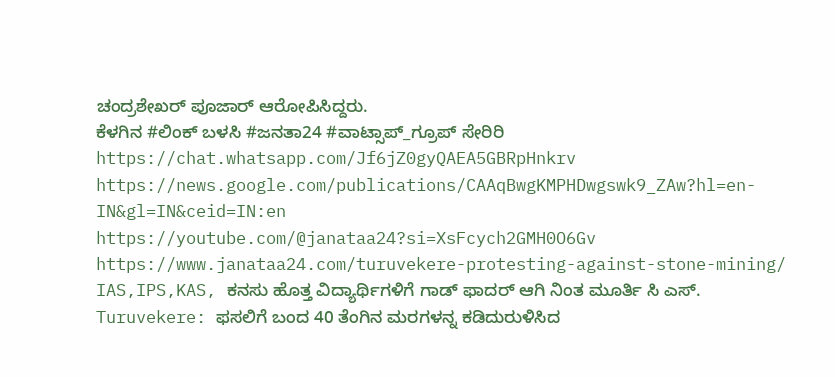ಚಂದ್ರಶೇಖರ್ ಪೂಜಾರ್ ಆರೋಪಿಸಿದ್ದರು.
ಕೆಳಗಿನ #ಲಿಂಕ್ ಬಳಸಿ #ಜನತಾ24 #ವಾಟ್ಸಾಪ್_ಗ್ರೂಪ್ ಸೇರಿರಿ https://chat.whatsapp.com/Jf6jZ0gyQAEA5GBRpHnkrv
https://news.google.com/publications/CAAqBwgKMPHDwgswk9_ZAw?hl=en-IN&gl=IN&ceid=IN:en
https://youtube.com/@janataa24?si=XsFcych2GMH0O6Gv
https://www.janataa24.com/turuvekere-protesting-against-stone-mining/
IAS,IPS,KAS, ಕನಸು ಹೊತ್ತ ವಿದ್ಯಾರ್ಥಿಗಳಿಗೆ ಗಾಡ್ ಫಾದರ್ ಆಗಿ ನಿಂತ ಮೂರ್ತಿ ಸಿ ಎಸ್.
Turuvekere: ಫಸಲಿಗೆ ಬಂದ 40 ತೆಂಗಿನ ಮರಗಳನ್ನ ಕಡಿದುರುಳಿಸಿದ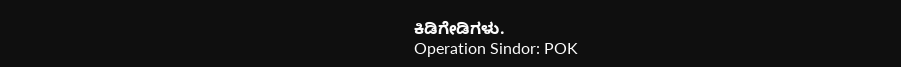ಕಿಡಿಗೇಡಿಗಳು.
Operation Sindor: POK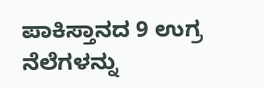ಪಾಕಿಸ್ತಾನದ 9 ಉಗ್ರ ನೆಲೆಗಳನ್ನು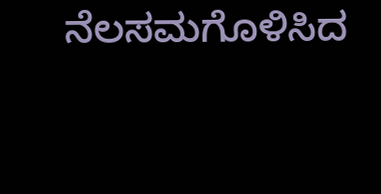ನೆಲಸಮಗೊಳಿಸಿದ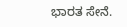ಭಾರತ ಸೇನೆ.